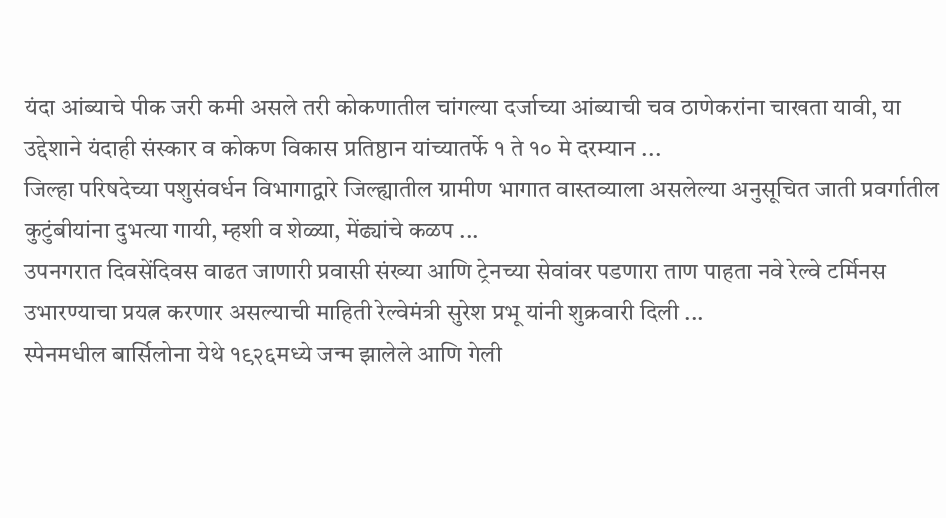यंदा आंब्याचे पीक जरी कमी असले तरी कोकणातील चांगल्या दर्जाच्या आंब्याची चव ठाणेकरांना चाखता यावी, या उद्देशाने यंदाही संस्कार व कोकण विकास प्रतिष्ठान यांच्यातर्फे १ ते १० मे दरम्यान ...
जिल्हा परिषदेच्या पशुसंवर्धन विभागाद्वारे जिल्ह्यातील ग्रामीण भागात वास्तव्याला असलेल्या अनुसूचित जाती प्रवर्गातील कुटुंबीयांना दुभत्या गायी, म्हशी व शेळ्या, मेंढ्यांचे कळप ...
उपनगरात दिवसेंदिवस वाढत जाणारी प्रवासी संख्या आणि ट्रेनच्या सेवांवर पडणारा ताण पाहता नवे रेल्वे टर्मिनस उभारण्याचा प्रयत्न करणार असल्याची माहिती रेल्वेमंत्री सुरेश प्रभू यांनी शुक्रवारी दिली ...
स्पेनमधील बार्सिलोना येथे १९२६मध्ये जन्म झालेले आणि गेली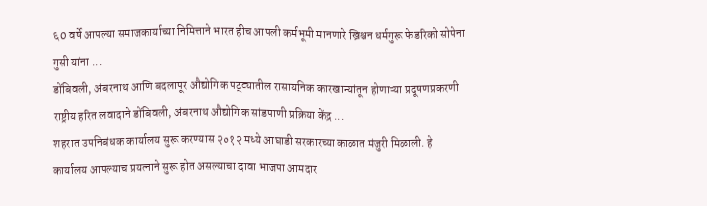६0 वर्षे आपल्या समाजकार्याच्या निमित्ताने भारत हीच आपली कर्मभूमी मानणारे ख्रिश्चन धर्मगुरू फेडरिको सोपेना गुसी यांना ...
डोंबिवली, अंबरनाथ आणि बदलापूर औद्योगिक पट्ट्यातील रासायनिक कारखान्यांतून होणाऱ्या प्रदूषणप्रकरणी राष्ट्रीय हरित लवादाने डोंबिवली, अंबरनाथ औद्योगिक सांडपाणी प्रक्रिया केंद्र ...
शहरात उपनिबंधक कार्यालय सुरू करण्यास २०१२ मध्ये आघाडी सरकारच्या काळात मंजुरी मिळाली. हे कार्यालय आपल्याच प्रयत्नाने सुरू होत असल्याचा दावा भाजपा आमदार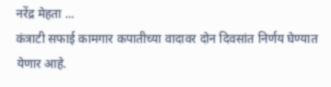नरेंद्र मेहता ...
कंत्राटी सफाई कामगार कपातीच्या वादावर दोन दिवसांत निर्णय घेण्यात येणार आहे.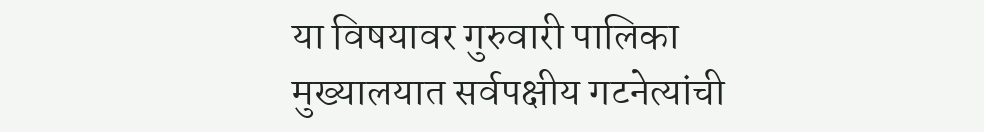या विषयावर गुरुवारी पालिका मुख्यालयात सर्वपक्षीय गटनेत्यांची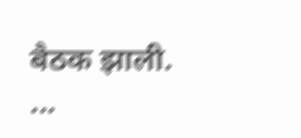बैठक झाली. ...